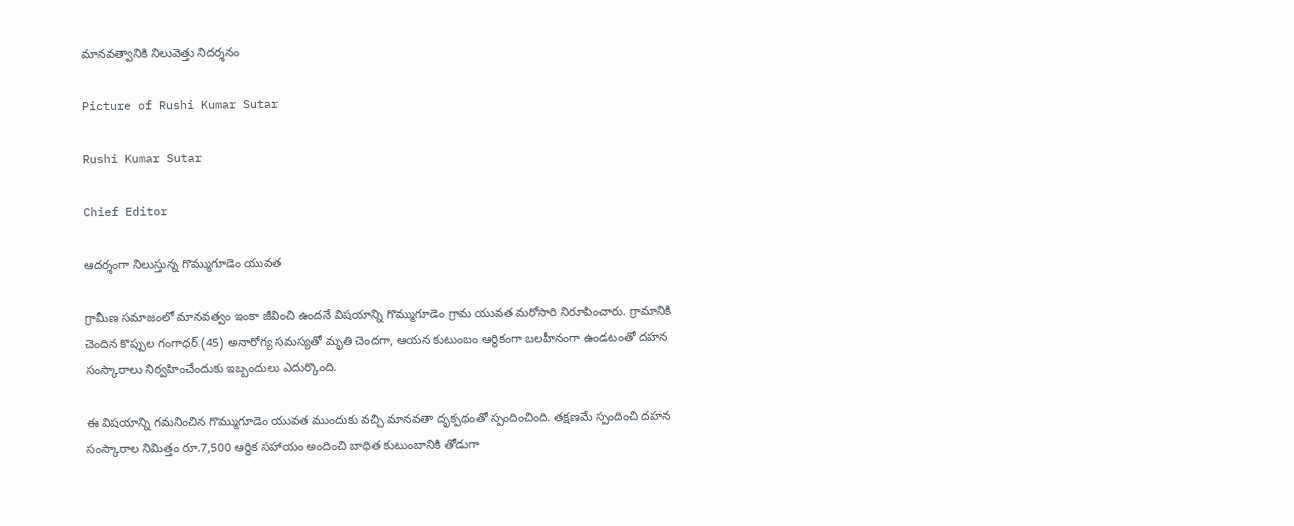మానవత్వానికి నిలువెత్తు నిదర్శనం

Picture of Rushi Kumar Sutar

Rushi Kumar Sutar

Chief Editor

ఆదర్శంగా నిలుస్తున్న గొమ్ముగూడెం యువత

గ్రామీణ సమాజంలో మానవత్వం ఇంకా జీవించి ఉందనే విషయాన్ని గొమ్ముగూడెం గ్రామ యువత మరోసారి నిరూపించారు. గ్రామానికి చెందిన కొప్పుల గంగాధర్ (45) అనారోగ్య సమస్యతో మృతి చెందగా, ఆయన కుటుంబం ఆర్థికంగా బలహీనంగా ఉండటంతో దహన సంస్కారాలు నిర్వహించేందుకు ఇబ్బందులు ఎదుర్కొంది.

ఈ విషయాన్ని గమనించిన గొమ్ముగూడెం యువత ముందుకు వచ్చి మానవతా దృక్పథంతో స్పందించింది. తక్షణమే స్పందించి దహన సంస్కారాల నిమిత్తం రూ.7,500 ఆర్థిక సహాయం అందించి బాధిత కుటుంబానికి తోడుగా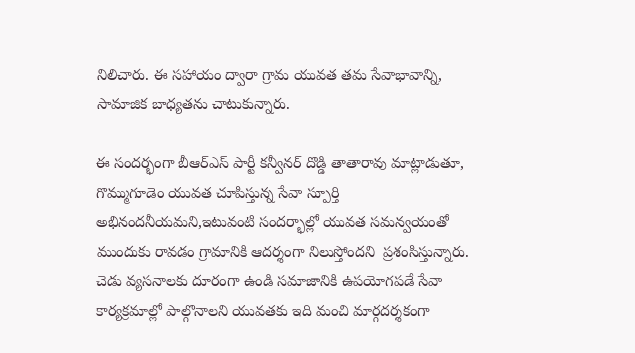నిలిచారు. ఈ సహాయం ద్వారా గ్రామ యువత తమ సేవాభావాన్ని, సామాజిక బాధ్యతను చాటుకున్నారు.

ఈ సందర్భంగా బీఆర్ఎస్ పార్టీ కన్వీనర్ దొడ్డి తాతారావు మాట్లాడుతూ, గొమ్ముగూడెం యువత చూపిస్తున్న సేవా స్పూర్తి అభినందనీయమని,ఇటువంటి సందర్భాల్లో యువత సమన్వయంతో ముందుకు రావడం గ్రామానికి ఆదర్శంగా నిలుస్తోందని  ప్రశంసిస్తున్నారు. చెడు వ్యసనాలకు దూరంగా ఉండి సమాజానికి ఉపయోగపడే సేవా కార్యక్రమాల్లో పాల్గొనాలని యువతకు ఇది మంచి మార్గదర్శకంగా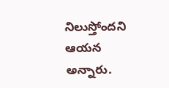నిలుస్తోందని ఆయన అన్నారు.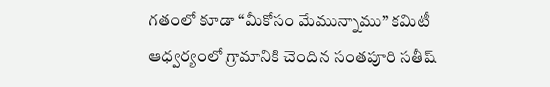గతంలో కూడా “మీకోసం మేమున్నాము” కమిటీ ఆధ్వర్యంలో గ్రామానికి చెందిన సంతపూరి సతీష్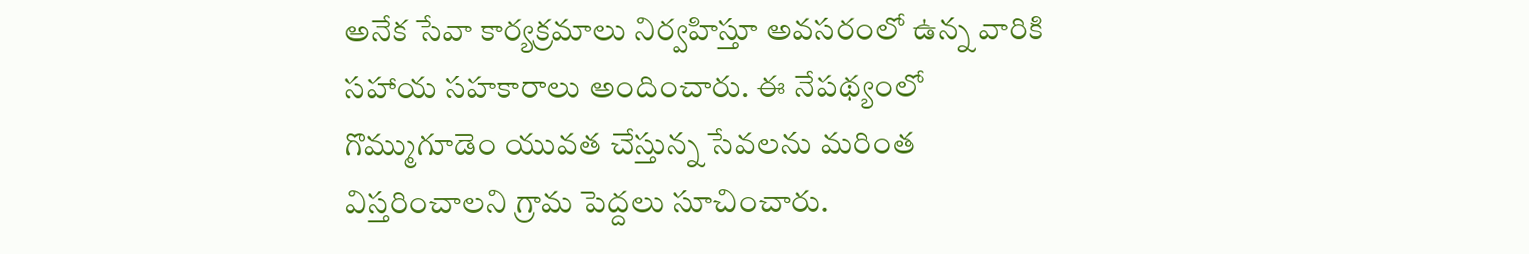అనేక సేవా కార్యక్రమాలు నిర్వహిస్తూ అవసరంలో ఉన్న వారికి సహాయ సహకారాలు అందించారు. ఈ నేపథ్యంలో గొమ్ముగూడెం యువత చేస్తున్న సేవలను మరింత విస్తరించాలని గ్రామ పెద్దలు సూచించారు.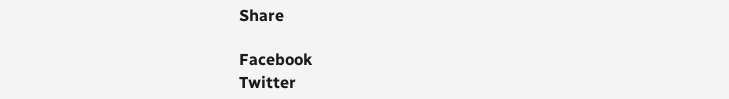Share

Facebook
Twitter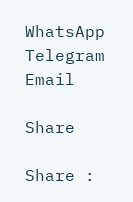WhatsApp
Telegram
Email

Share

Share :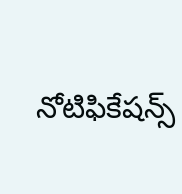నోటిఫికేషన్స్